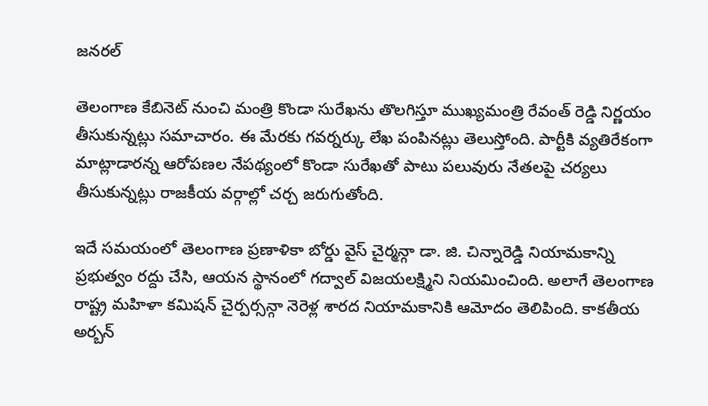జనరల్

తెలంగాణ కేబినెట్ నుంచి మంత్రి కొండా సురేఖను తొలగిస్తూ ముఖ్యమంత్రి రేవంత్ రెడ్డి నిర్ణయం తీసుకున్నట్లు సమాచారం. ఈ మేరకు గవర్నర్కు లేఖ పంపినట్లు తెలుస్తోంది. పార్టీకి వ్యతిరేకంగా మాట్లాడారన్న ఆరోపణల నేపథ్యంలో కొండా సురేఖతో పాటు పలువురు నేతలపై చర్యలు తీసుకున్నట్లు రాజకీయ వర్గాల్లో చర్చ జరుగుతోంది.

ఇదే సమయంలో తెలంగాణ ప్రణాళికా బోర్డు వైస్ చైర్మన్గా డా. జి. చిన్నారెడ్డి నియామకాన్ని ప్రభుత్వం రద్దు చేసి, ఆయన స్థానంలో గద్వాల్ విజయలక్ష్మిని నియమించింది. అలాగే తెలంగాణ రాష్ట్ర మహిళా కమిషన్ చైర్పర్సన్గా నెరెళ్ల శారద నియామకానికి ఆమోదం తెలిపింది. కాకతీయ అర్బన్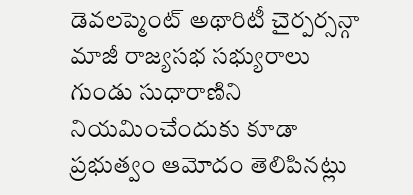డెవలప్మెంట్ అథారిటీ చైర్పర్సన్గా మాజీ రాజ్యసభ సభ్యురాలు గుండు సుధారాణిని నియమించేందుకు కూడా ప్రభుత్వం ఆమోదం తెలిపినట్లు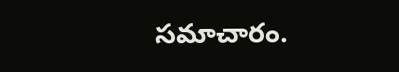సమాచారం.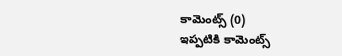కామెంట్స్ (0)
ఇప్పటికి కామెంట్స్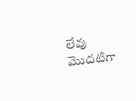లేవు
మొదటిగా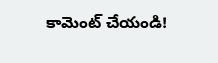కామెంట్ చేయండి!